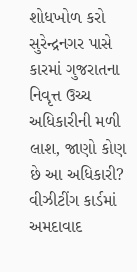શોધખોળ કરો
સુરેન્દ્રનગર પાસે કારમાં ગુજરાતના નિવૃત્ત ઉચ્ચ અધિકારીની મળી લાશ, જાણો કોણ છે આ અધિકારી?
વીઝીટીંગ કાર્ડમાં અમદાવાદ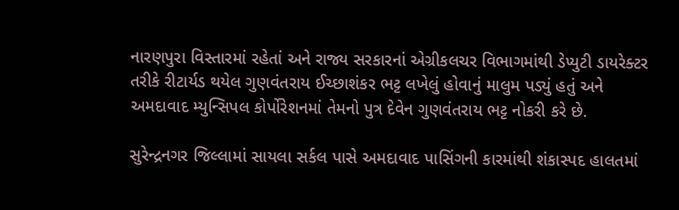નારણપુરા વિસ્તારમાં રહેતાં અને રાજ્ય સરકારનાં એગ્રીકલચર વિભાગમાંથી ડેપ્યુટી ડાયરેક્ટર તરીકે રીટાર્યડ થયેલ ગુણવંતરાય ઈચ્છાશંકર ભટ્ટ લખેલું હોવાનું માલુમ પડ્યું હતું અને અમદાવાદ મ્યુન્સિપલ કોર્પોરેશનમાં તેમનો પુત્ર દેવેન ગુણવંતરાય ભટ્ટ નોકરી કરે છે.

સુરેન્દ્રનગર જિલ્લામાં સાયલા સર્કલ પાસે અમદાવાદ પાસિંગની કારમાંથી શંકાસ્પદ હાલતમાં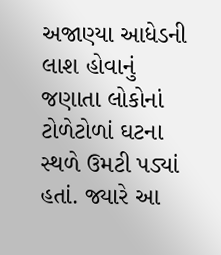અજાણ્યા આધેડની લાશ હોવાનું જણાતા લોકોનાં ટોળેટોળાં ઘટના સ્થળે ઉમટી પડ્યાં હતાં. જ્યારે આ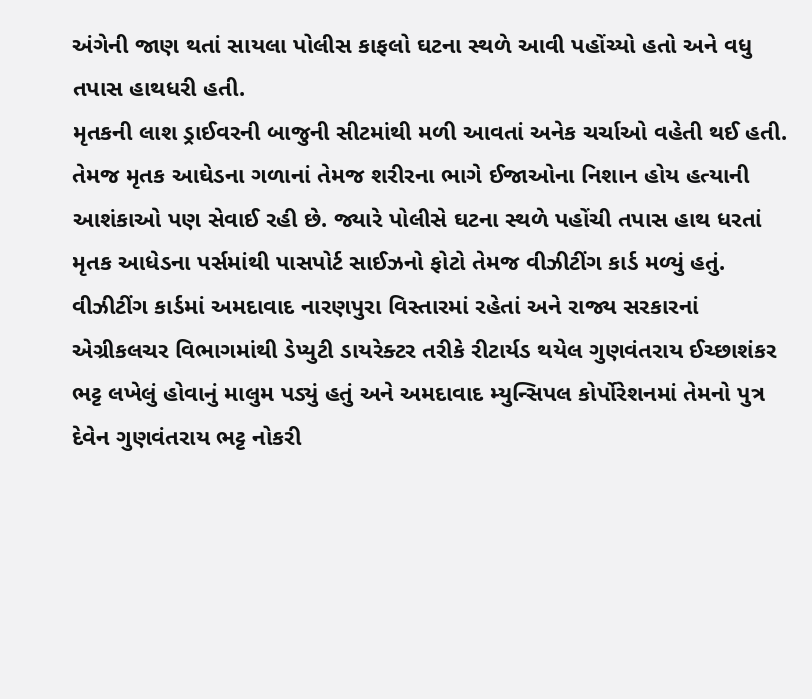અંગેની જાણ થતાં સાયલા પોલીસ કાફલો ઘટના સ્થળે આવી પહોંચ્યો હતો અને વધુ તપાસ હાથધરી હતી.
મૃતકની લાશ ડ્રાઈવરની બાજુની સીટમાંથી મળી આવતાં અનેક ચર્ચાઓ વહેતી થઈ હતી. તેમજ મૃતક આઘેડના ગળાનાં તેમજ શરીરના ભાગે ઈજાઓના નિશાન હોય હત્યાની આશંકાઓ પણ સેવાઈ રહી છે. જ્યારે પોલીસે ઘટના સ્થળે પહોંચી તપાસ હાથ ધરતાં મૃતક આધેડના પર્સમાંથી પાસપોર્ટ સાઈઝનો ફોટો તેમજ વીઝીટીંગ કાર્ડ મળ્યું હતું.
વીઝીટીંગ કાર્ડમાં અમદાવાદ નારણપુરા વિસ્તારમાં રહેતાં અને રાજ્ય સરકારનાં એગ્રીકલચર વિભાગમાંથી ડેપ્યુટી ડાયરેક્ટર તરીકે રીટાર્યડ થયેલ ગુણવંતરાય ઈચ્છાશંકર ભટ્ટ લખેલું હોવાનું માલુમ પડ્યું હતું અને અમદાવાદ મ્યુન્સિપલ કોર્પોરેશનમાં તેમનો પુત્ર દેવેન ગુણવંતરાય ભટ્ટ નોકરી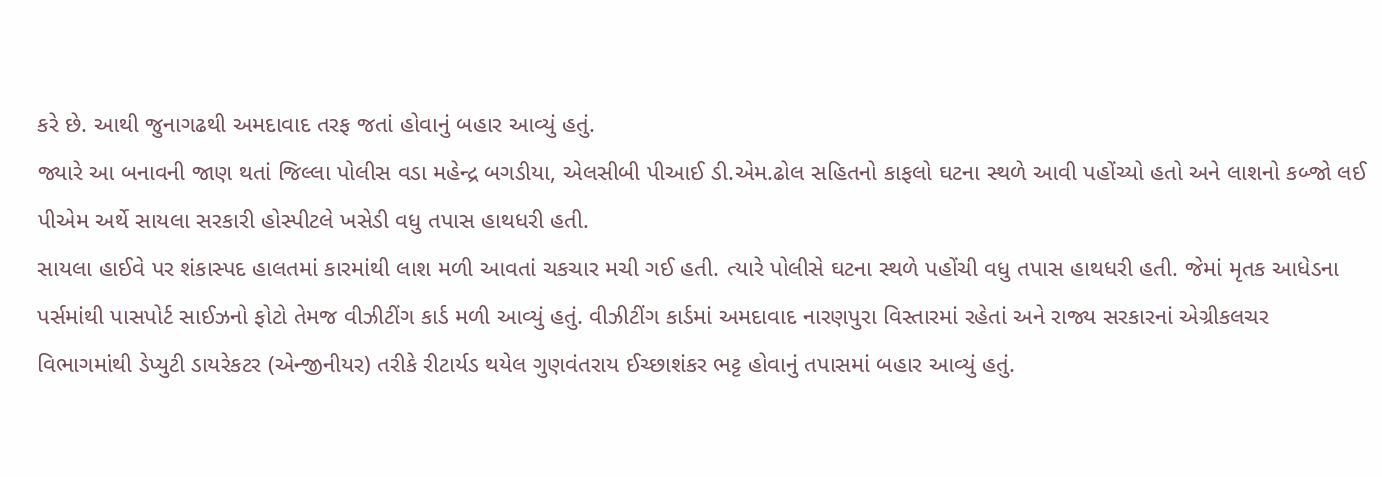કરે છે. આથી જુનાગઢથી અમદાવાદ તરફ જતાં હોવાનું બહાર આવ્યું હતું.
જ્યારે આ બનાવની જાણ થતાં જિલ્લા પોલીસ વડા મહેન્દ્ર બગડીયા, એલસીબી પીઆઈ ડી.એમ.ઢોલ સહિતનો કાફલો ઘટના સ્થળે આવી પહોંચ્યો હતો અને લાશનો કબ્જો લઈ પીએમ અર્થે સાયલા સરકારી હોસ્પીટલે ખસેડી વધુ તપાસ હાથધરી હતી.
સાયલા હાઈવે પર શંકાસ્પદ હાલતમાં કારમાંથી લાશ મળી આવતાં ચકચાર મચી ગઈ હતી. ત્યારે પોલીસે ઘટના સ્થળે પહોંચી વધુ તપાસ હાથધરી હતી. જેમાં મૃતક આધેડના પર્સમાંથી પાસપોર્ટ સાઈઝનો ફોટો તેમજ વીઝીટીંગ કાર્ડ મળી આવ્યું હતું. વીઝીટીંગ કાર્ડમાં અમદાવાદ નારણપુરા વિસ્તારમાં રહેતાં અને રાજ્ય સરકારનાં એગ્રીકલચર વિભાગમાંથી ડેપ્યુટી ડાયરેકટર (એન્જીનીયર) તરીકે રીટાર્યડ થયેલ ગુણવંતરાય ઈચ્છાશંકર ભટ્ટ હોવાનું તપાસમાં બહાર આવ્યું હતું.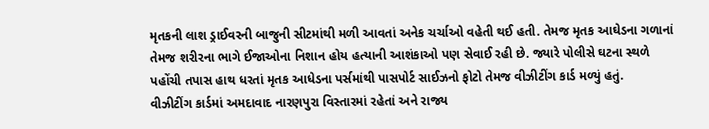મૃતકની લાશ ડ્રાઈવરની બાજુની સીટમાંથી મળી આવતાં અનેક ચર્ચાઓ વહેતી થઈ હતી. તેમજ મૃતક આઘેડના ગળાનાં તેમજ શરીરના ભાગે ઈજાઓના નિશાન હોય હત્યાની આશંકાઓ પણ સેવાઈ રહી છે. જ્યારે પોલીસે ઘટના સ્થળે પહોંચી તપાસ હાથ ધરતાં મૃતક આધેડના પર્સમાંથી પાસપોર્ટ સાઈઝનો ફોટો તેમજ વીઝીટીંગ કાર્ડ મળ્યું હતું.
વીઝીટીંગ કાર્ડમાં અમદાવાદ નારણપુરા વિસ્તારમાં રહેતાં અને રાજ્ય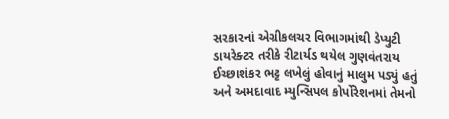સરકારનાં એગ્રીકલચર વિભાગમાંથી ડેપ્યુટી ડાયરેક્ટર તરીકે રીટાર્યડ થયેલ ગુણવંતરાય ઈચ્છાશંકર ભટ્ટ લખેલું હોવાનું માલુમ પડ્યું હતું અને અમદાવાદ મ્યુન્સિપલ કોર્પોરેશનમાં તેમનો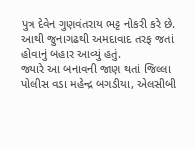પુત્ર દેવેન ગુણવંતરાય ભટ્ટ નોકરી કરે છે. આથી જુનાગઢથી અમદાવાદ તરફ જતાં હોવાનું બહાર આવ્યું હતું.
જ્યારે આ બનાવની જાણ થતાં જિલ્લા પોલીસ વડા મહેન્દ્ર બગડીયા, એલસીબી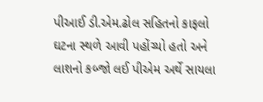પીઆઈ ડી.એમ.ઢોલ સહિતનો કાફલો ઘટના સ્થળે આવી પહોંચ્યો હતો અને લાશનો કબ્જો લઈ પીએમ અર્થે સાયલા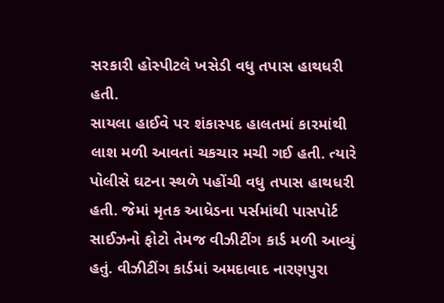સરકારી હોસ્પીટલે ખસેડી વધુ તપાસ હાથધરી હતી.
સાયલા હાઈવે પર શંકાસ્પદ હાલતમાં કારમાંથી લાશ મળી આવતાં ચકચાર મચી ગઈ હતી. ત્યારે પોલીસે ઘટના સ્થળે પહોંચી વધુ તપાસ હાથધરી હતી. જેમાં મૃતક આધેડના પર્સમાંથી પાસપોર્ટ સાઈઝનો ફોટો તેમજ વીઝીટીંગ કાર્ડ મળી આવ્યું હતું. વીઝીટીંગ કાર્ડમાં અમદાવાદ નારણપુરા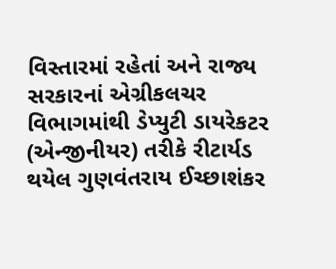વિસ્તારમાં રહેતાં અને રાજ્ય સરકારનાં એગ્રીકલચર વિભાગમાંથી ડેપ્યુટી ડાયરેકટર (એન્જીનીયર) તરીકે રીટાર્યડ થયેલ ગુણવંતરાય ઈચ્છાશંકર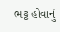ભટ્ટ હોવાનું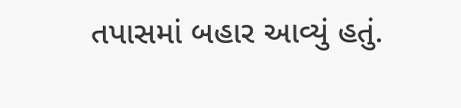તપાસમાં બહાર આવ્યું હતું.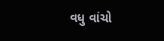વધુ વાંચો